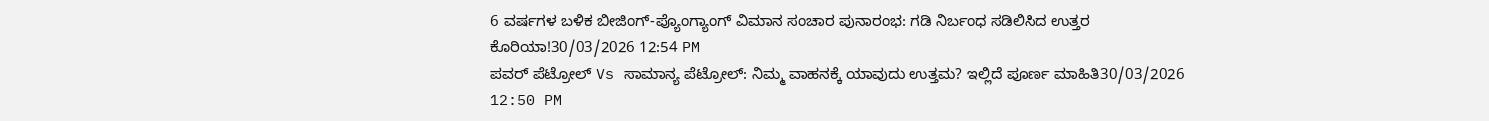6 ವರ್ಷಗಳ ಬಳಿಕ ಬೀಜಿಂಗ್-ಪ್ಯೊಂಗ್ಯಾಂಗ್ ವಿಮಾನ ಸಂಚಾರ ಪುನಾರಂಭ: ಗಡಿ ನಿರ್ಬಂಧ ಸಡಿಲಿಸಿದ ಉತ್ತರ ಕೊರಿಯಾ!30/03/2026 12:54 PM
ಪವರ್ ಪೆಟ್ರೋಲ್ Vs ಸಾಮಾನ್ಯ ಪೆಟ್ರೋಲ್: ನಿಮ್ಮ ವಾಹನಕ್ಕೆ ಯಾವುದು ಉತ್ತಮ? ಇಲ್ಲಿದೆ ಪೂರ್ಣ ಮಾಹಿತಿ30/03/2026 12:50 PM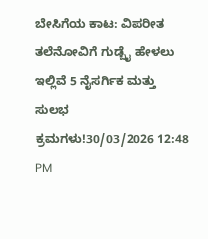ಬೇಸಿಗೆಯ ಕಾಟ: ವಿಪರೀತ ತಲೆನೋವಿಗೆ ಗುಡ್ಬೈ ಹೇಳಲು ಇಲ್ಲಿವೆ 5 ನೈಸರ್ಗಿಕ ಮತ್ತು ಸುಲಭ ಕ್ರಮಗಳು!30/03/2026 12:48 PM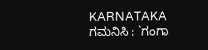KARNATAKA ಗಮನಿಸಿ : `ಗಂಗಾ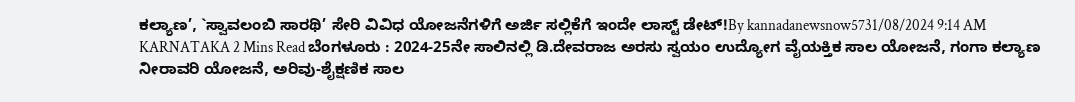ಕಲ್ಯಾಣ’, `ಸ್ವಾವಲಂಬಿ ಸಾರಥಿ’ ಸೇರಿ ವಿವಿಧ ಯೋಜನೆಗಳಿಗೆ ಅರ್ಜಿ ಸಲ್ಲಿಕೆಗೆ ಇಂದೇ ಲಾಸ್ಟ್ ಡೇಟ್!By kannadanewsnow5731/08/2024 9:14 AM KARNATAKA 2 Mins Read ಬೆಂಗಳೂರು : 2024-25ನೇ ಸಾಲಿನಲ್ಲಿ ಡಿ.ದೇವರಾಜ ಅರಸು ಸ್ವಯಂ ಉದ್ಯೋಗ ವೈಯಕ್ತಿಕ ಸಾಲ ಯೋಜನೆ, ಗಂಗಾ ಕಲ್ಯಾಣ ನೀರಾವರಿ ಯೋಜನೆ, ಅರಿವು-ಶೈಕ್ಷಣಿಕ ಸಾಲ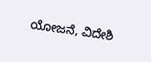ಯೋಜನೆ, ವಿದೇಶಿ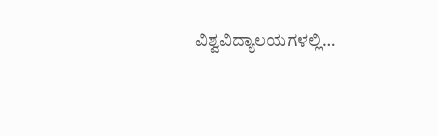ವಿಶ್ವವಿದ್ಯಾಲಯಗಳಲ್ಲಿ…